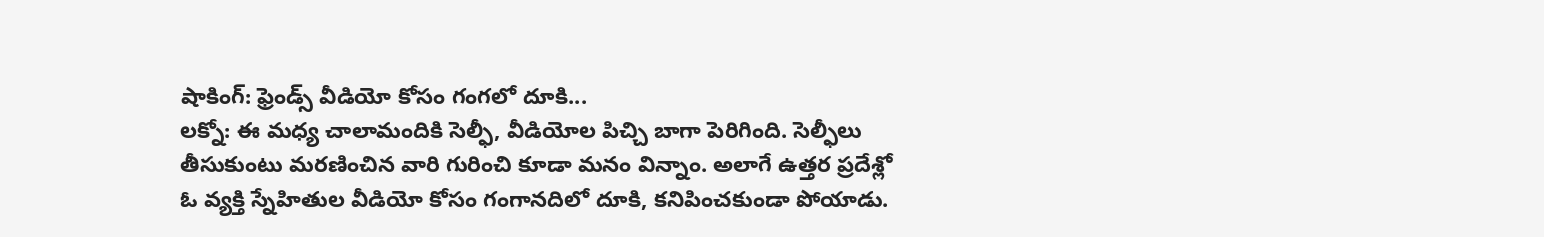షాకింగ్: ఫ్రెండ్స్ వీడియో కోసం గంగలో దూకి...
లక్నో: ఈ మధ్య చాలామందికి సెల్ఫీ, వీడియోల పిచ్చి బాగా పెరిగింది. సెల్ఫీలు తీసుకుంటు మరణించిన వారి గురించి కూడా మనం విన్నాం. అలాగే ఉత్తర ప్రదేశ్లో ఓ వ్యక్తి స్నేహితుల వీడియో కోసం గంగానదిలో దూకి, కనిపించకుండా పోయాడు.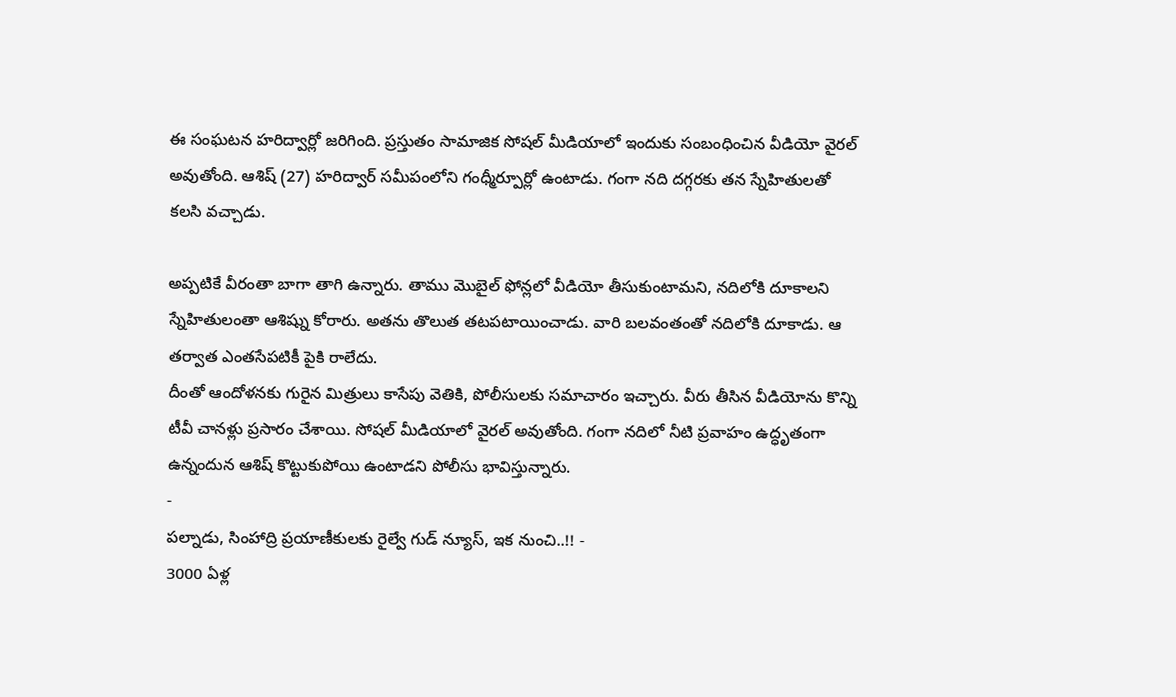ఈ సంఘటన హరిద్వార్లో జరిగింది. ప్రస్తుతం సామాజిక సోషల్ మీడియాలో ఇందుకు సంబంధించిన వీడియో వైరల్ అవుతోంది. ఆశిష్ (27) హరిద్వార్ సమీపంలోని గంధ్మీర్పూర్లో ఉంటాడు. గంగా నది దగ్గరకు తన స్నేహితులతో కలసి వచ్చాడు.

అప్పటికే వీరంతా బాగా తాగి ఉన్నారు. తాము మొబైల్ ఫోన్లలో వీడియో తీసుకుంటామని, నదిలోకి దూకాలని స్నేహితులంతా ఆశిష్ను కోరారు. అతను తొలుత తటపటాయించాడు. వారి బలవంతంతో నదిలోకి దూకాడు. ఆ తర్వాత ఎంతసేపటికీ పైకి రాలేదు.
దీంతో ఆందోళనకు గురైన మిత్రులు కాసేపు వెతికి, పోలీసులకు సమాచారం ఇచ్చారు. వీరు తీసిన వీడియోను కొన్ని టీవీ చానళ్లు ప్రసారం చేశాయి. సోషల్ మీడియాలో వైరల్ అవుతోంది. గంగా నదిలో నీటి ప్రవాహం ఉద్ధృతంగా ఉన్నందున ఆశిష్ కొట్టుకుపోయి ఉంటాడని పోలీసు భావిస్తున్నారు.
-
పల్నాడు, సింహాద్రి ప్రయాణీకులకు రైల్వే గుడ్ న్యూస్, ఇక నుంచి..!! -
3000 ఏళ్ల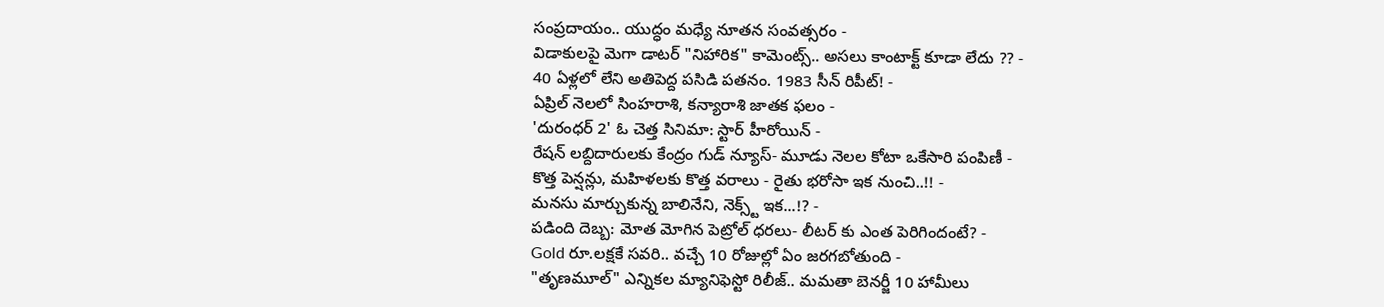సంప్రదాయం.. యుద్ధం మధ్యే నూతన సంవత్సరం -
విడాకులపై మెగా డాటర్ "నిహారిక" కామెంట్స్.. అసలు కాంటాక్ట్ కూడా లేదు ?? -
40 ఏళ్లలో లేని అతిపెద్ద పసిడి పతనం. 1983 సీన్ రిపీట్! -
ఏప్రిల్ నెలలో సింహరాశి, కన్యారాశి జాతక ఫలం -
'దురంధర్ 2' ఓ చెత్త సినిమా: స్టార్ హీరోయిన్ -
రేషన్ లబ్దిదారులకు కేంద్రం గుడ్ న్యూస్- మూడు నెలల కోటా ఒకేసారి పంపిణీ -
కొత్త పెన్షన్లు, మహిళలకు కొత్త వరాలు - రైతు భరోసా ఇక నుంచి..!! -
మనసు మార్చుకున్న బాలినేని, నెక్స్ట్ ఇక...!? -
పడింది దెబ్బ: మోత మోగిన పెట్రోల్ ధరలు- లీటర్ కు ఎంత పెరిగిందంటే? -
Gold రూ.లక్షకే సవరి.. వచ్చే 10 రోజుల్లో ఏం జరగబోతుంది -
"తృణమూల్" ఎన్నికల మ్యానిఫెస్టో రిలీజ్.. మమతా బెనర్జీ 10 హామీలు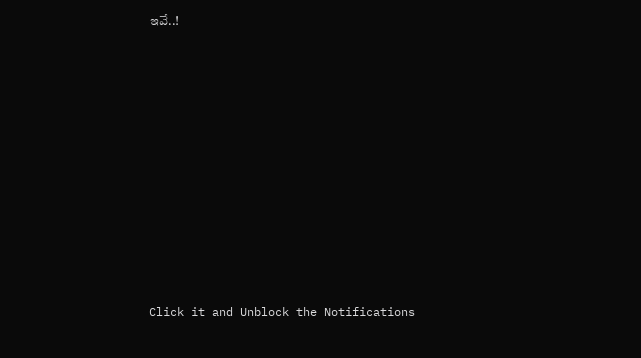ఇవే..!












Click it and Unblock the Notifications